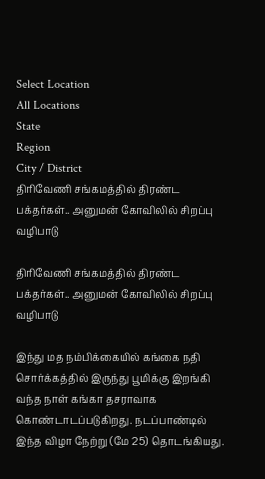Select Location
All Locations
State
Region
City / District
திரிவேணி சங்கமத்தில் திரண்ட பக்தர்கள்.. அனுமன் கோவிலில் சிறப்பு வழிபாடு

திரிவேணி சங்கமத்தில் திரண்ட பக்தர்கள்.. அனுமன் கோவிலில் சிறப்பு வழிபாடு

இந்து மத நம்பிக்கையில் கங்கை நதி சொர்க்கத்தில் இருந்து பூமிக்கு இறங்கி வந்த நாள் கங்கா தசராவாக கொண்டாடப்படுகிறது. நடப்பாண்டில் இந்த விழா நேற்று (மே 25) தொடங்கியது.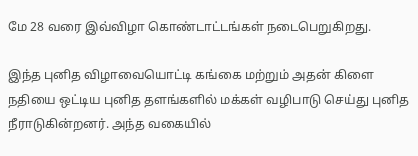மே 28 வரை இவ்விழா கொண்டாட்டங்கள் நடைபெறுகிறது.

இந்த புனித விழாவையொட்டி கங்கை மற்றும் அதன் கிளை நதியை ஒட்டிய புனித தளங்களில் மக்கள் வழிபாடு செய்து புனித நீராடுகின்றனர். அந்த வகையில்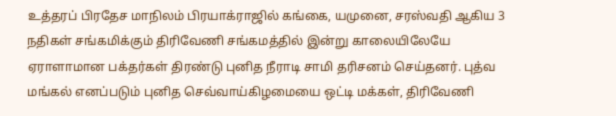உத்தரப் பிரதேச மாநிலம் பிரயாக்ராஜில் கங்கை, யமுனை, சரஸ்வதி ஆகிய 3 நதிகள் சங்கமிக்கும் திரிவேணி சங்கமத்தில் இன்று காலையிலேயே ஏராளாமான பக்தர்கள் திரண்டு புனித நீராடி சாமி தரிசனம் செய்தனர். புத்வ மங்கல் எனப்படும் புனித செவ்வாய்கிழமையை ஒட்டி மக்கள், திரிவேணி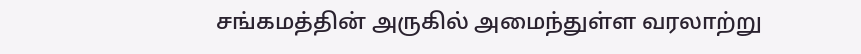சங்கமத்தின் அருகில் அமைந்துள்ள வரலாற்று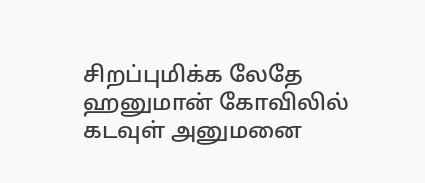சிறப்புமிக்க லேதே ஹனுமான் கோவிலில் கடவுள் அனுமனை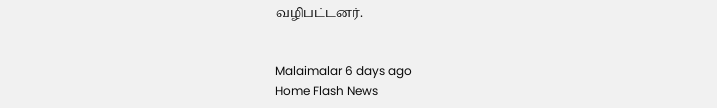வழிபட்டனர்.


Malaimalar 6 days ago
Home Flash News